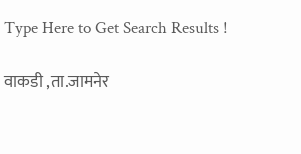Type Here to Get Search Results !

वाकडी ,ता.जामनेर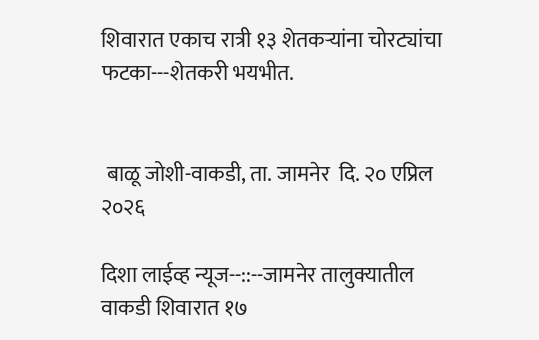शिवारात एकाच रात्री १३ शेतकऱ्यांना चोरट्यांचा फटका---शेतकरी भयभीत.


 बाळू जोशी-वाकडी, ता. जामनेर  दि. २० एप्रिल २०२६

दिशा लाईव्ह न्यूज--::--जामनेर तालुक्यातील वाकडी शिवारात १७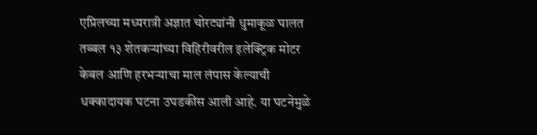एप्रिलच्या मध्यरात्री अज्ञात चोरट्यांनी धुमाकूळ घालत तब्बल १३ शेतकऱ्यांच्या विहिरीवरील इलेक्ट्रिक मोटर केबल आणि हरभऱ्याचा माल लंपास केल्याची धक्कादायक घटना उघडकीस आली आहे. या घटनेमुळे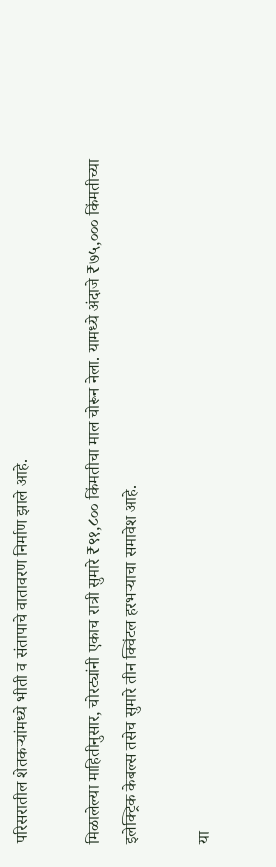परिसरातील शेतकऱ्यांमध्ये भीती व संतापाचे वातावरण निर्माण झाले आहे.

मिळालेल्या माहितीनुसार, चोरट्यांनी एकाच रात्री सुमारे ₹९१,८०० किंमतीचा माल चोरून नेला. यामध्ये अंदाजे ₹७५,००० किंमतीच्या इलेक्ट्रिक केबल्स तसेच सुमारे तीन क्विंटल हरभऱ्याचा समावेश आहे.

या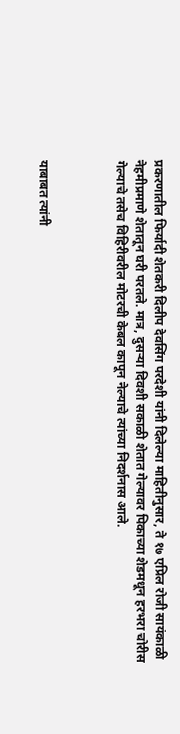प्रकरणातील फिर्यादी शेतकरी दिलीप देवसिंग परदेशी यांनी दिलेल्या माहितीनुसार, ते १७ एप्रिल रोजी सायंकाळी नेहमीप्रमाणे शेतातून घरी परतले. मात्र, दुसऱ्या दिवशी सकाळी शेतात गेल्यावर पिकाच्या शेडमधून हरभरा चोरीस गेल्याचे तसेच विहिरीवरील मोटरची केबल कापून नेल्याचे त्यांच्या निदर्शनास आले.



याबाबत त्यांनी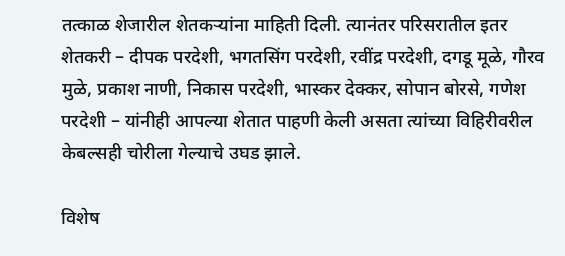तत्काळ शेजारील शेतकऱ्यांना माहिती दिली. त्यानंतर परिसरातील इतर शेतकरी – दीपक परदेशी, भगतसिंग परदेशी, रवींद्र परदेशी, दगडू मूळे, गौरव मुळे, प्रकाश नाणी, निकास परदेशी, भास्कर देक्कर, सोपान बोरसे, गणेश परदेशी – यांनीही आपल्या शेतात पाहणी केली असता त्यांच्या विहिरीवरील केबल्सही चोरीला गेल्याचे उघड झाले.

विशेष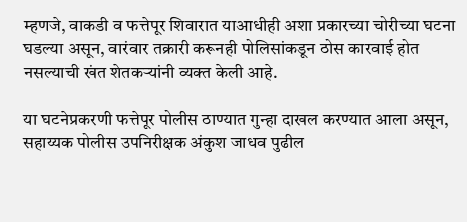म्हणजे, वाकडी व फत्तेपूर शिवारात याआधीही अशा प्रकारच्या चोरीच्या घटना घडल्या असून, वारंवार तक्रारी करूनही पोलिसांकडून ठोस कारवाई होत नसल्याची खंत शेतकऱ्यांनी व्यक्त केली आहे.

या घटनेप्रकरणी फत्तेपूर पोलीस ठाण्यात गुन्हा दाखल करण्यात आला असून, सहाय्यक पोलीस उपनिरीक्षक अंकुश जाधव पुढील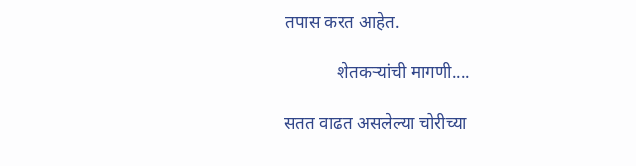तपास करत आहेत.

            शेतकऱ्यांची मागणी....

सतत वाढत असलेल्या चोरीच्या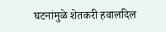घटनांमुळे शेतकरी हवालदिल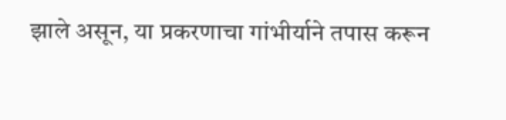झाले असून, या प्रकरणाचा गांभीर्याने तपास करून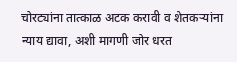चोरट्यांना तात्काळ अटक करावी व शेतकऱ्यांना न्याय द्यावा, अशी मागणी जोर धरत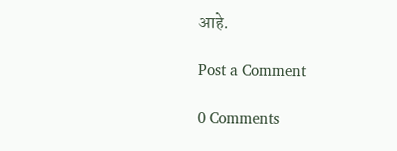आहे.

Post a Comment

0 Comments